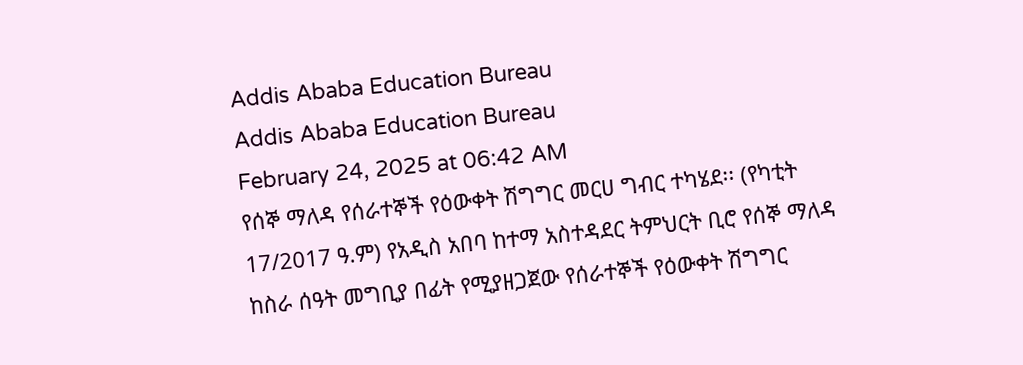Addis Ababa Education Bureau
Addis Ababa Education Bureau
February 24, 2025 at 06:42 AM
የሰኞ ማለዳ የሰራተኞች የዕውቀት ሽግግር መርሀ ግብር ተካሄደ፡፡ (የካቲት 17/2017 ዓ.ም) የአዲስ አበባ ከተማ አስተዳደር ትምህርት ቢሮ የሰኞ ማለዳ ከስራ ሰዓት መግቢያ በፊት የሚያዘጋጀው የሰራተኞች የዕውቀት ሽግግር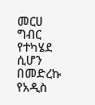መርሀ ግብር የተካሄደ ሲሆን በመድረኩ የአዲስ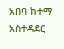አበባ ከተማ አስተዳደር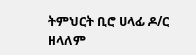ትምህርት ቢሮ ሀላፊ ዶ/ር ዘላለም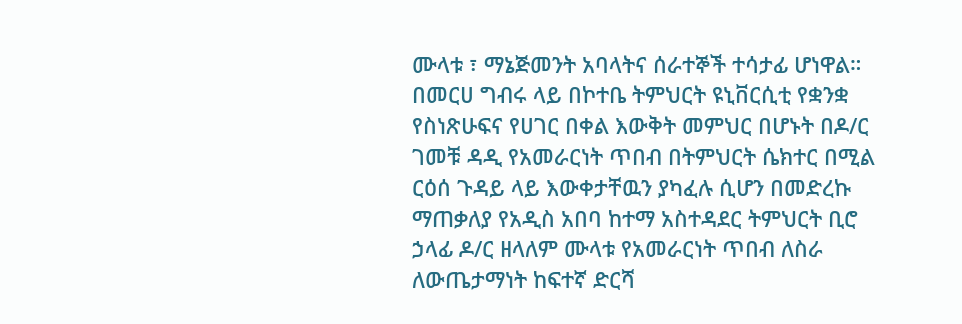ሙላቱ ፣ ማኔጅመንት አባላትና ሰራተኞች ተሳታፊ ሆነዋል። በመርሀ ግብሩ ላይ በኮተቤ ትምህርት ዩኒቨርሲቲ የቋንቋ የስነጽሁፍና የሀገር በቀል እውቅት መምህር በሆኑት በዶ/ር ገመቹ ዳዲ የአመራርነት ጥበብ በትምህርት ሴክተር በሚል ርዕሰ ጉዳይ ላይ እውቀታቸዉን ያካፈሉ ሲሆን በመድረኩ ማጠቃለያ የአዲስ አበባ ከተማ አስተዳደር ትምህርት ቢሮ ኃላፊ ዶ/ር ዘላለም ሙላቱ የአመራርነት ጥበብ ለስራ ለውጤታማነት ከፍተኛ ድርሻ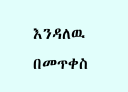እንዳለዉ በመጥቀስ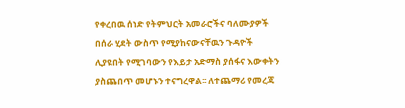የቀረበዉ ሰነድ የትምህርት አመራሮችና ባለሙያዎች በሰራ ሂደት ውስጥ የሚያከናውናቸዉን ጉዳዮች ሊያዩበት የሚገባውን የእይታ አድማስ ያሰፋና እውቀትን ያስጨበጥ መሆኑን ተናግረዋል፡፡ ለተጨማሪ የመረጃ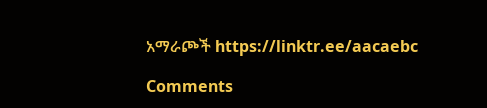አማራጮች https://linktr.ee/aacaebc

Comments